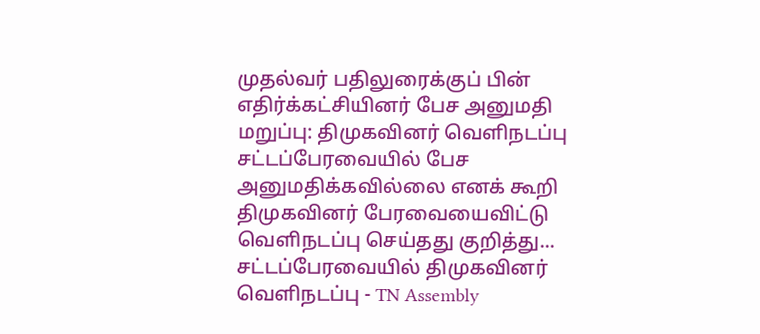முதல்வர் பதிலுரைக்குப் பின் எதிர்க்கட்சியினர் பேச அனுமதி மறுப்பு: திமுகவினர் வெளிநடப்பு
சட்டப்பேரவையில் பேச அனுமதிக்கவில்லை எனக் கூறி திமுகவினர் பேரவையைவிட்டு வெளிநடப்பு செய்தது குறித்து...
சட்டப்பேரவையில் திமுகவினர் வெளிநடப்பு - TN Assembly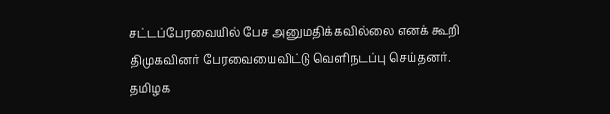சட்டப்பேரவையில் பேச அனுமதிக்கவில்லை எனக் கூறி திமுகவினர் பேரவையைவிட்டு வெளிநடப்பு செய்தனர்.
தமிழக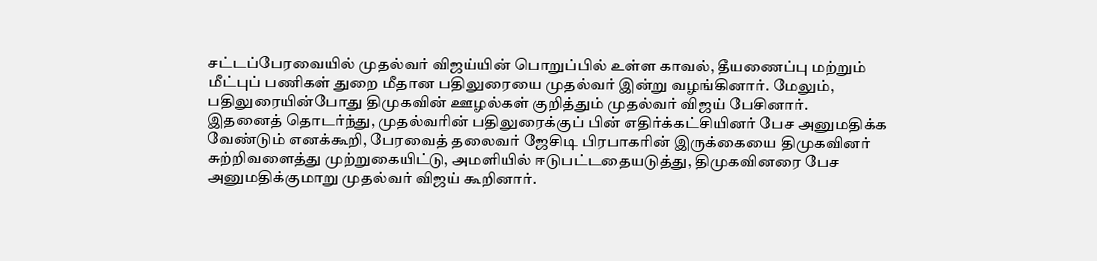சட்டப்பேரவையில் முதல்வர் விஜய்யின் பொறுப்பில் உள்ள காவல், தீயணைப்பு மற்றும் மீட்புப் பணிகள் துறை மீதான பதிலுரையை முதல்வர் இன்று வழங்கினார். மேலும், பதிலுரையின்போது திமுகவின் ஊழல்கள் குறித்தும் முதல்வர் விஜய் பேசினார்.
இதனைத் தொடர்ந்து, முதல்வரின் பதிலுரைக்குப் பின் எதிர்க்கட்சியினர் பேச அனுமதிக்க வேண்டும் எனக்கூறி, பேரவைத் தலைவர் ஜேசிடி பிரபாகரின் இருக்கையை திமுகவினர் சுற்றிவளைத்து முற்றுகையிட்டு, அமளியில் ஈடுபட்டதையடுத்து, திமுகவினரை பேச அனுமதிக்குமாறு முதல்வர் விஜய் கூறினார்.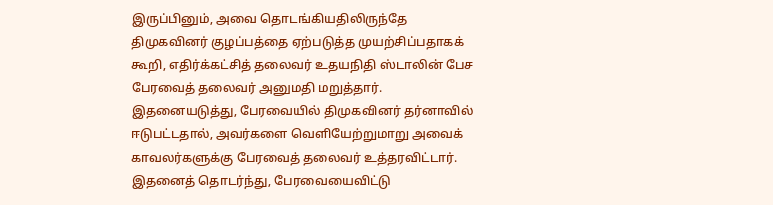இருப்பினும், அவை தொடங்கியதிலிருந்தே திமுகவினர் குழப்பத்தை ஏற்படுத்த முயற்சிப்பதாகக் கூறி, எதிர்க்கட்சித் தலைவர் உதயநிதி ஸ்டாலின் பேச பேரவைத் தலைவர் அனுமதி மறுத்தார்.
இதனையடுத்து, பேரவையில் திமுகவினர் தர்னாவில் ஈடுபட்டதால், அவர்களை வெளியேற்றுமாறு அவைக் காவலர்களுக்கு பேரவைத் தலைவர் உத்தரவிட்டார். இதனைத் தொடர்ந்து, பேரவையைவிட்டு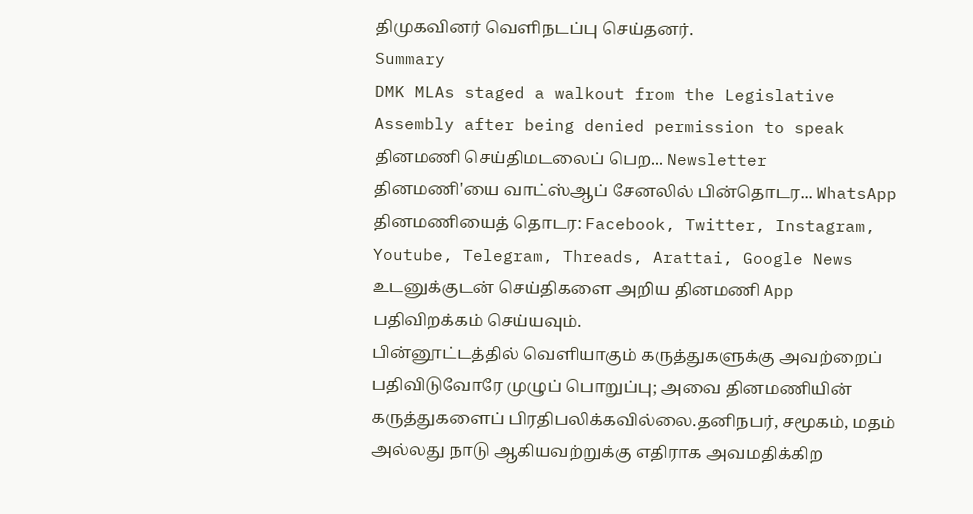திமுகவினர் வெளிநடப்பு செய்தனர்.
Summary
DMK MLAs staged a walkout from the Legislative Assembly after being denied permission to speak
தினமணி செய்திமடலைப் பெற... Newsletter
தினமணி'யை வாட்ஸ்ஆப் சேனலில் பின்தொடர... WhatsApp
தினமணியைத் தொடர: Facebook, Twitter, Instagram, Youtube, Telegram, Threads, Arattai, Google News
உடனுக்குடன் செய்திகளை அறிய தினமணி App பதிவிறக்கம் செய்யவும்.
பின்னூட்டத்தில் வெளியாகும் கருத்துகளுக்கு அவற்றைப் பதிவிடுவோரே முழுப் பொறுப்பு; அவை தினமணியின் கருத்துகளைப் பிரதிபலிக்கவில்லை.தனிநபர், சமூகம், மதம் அல்லது நாடு ஆகியவற்றுக்கு எதிராக அவமதிக்கிற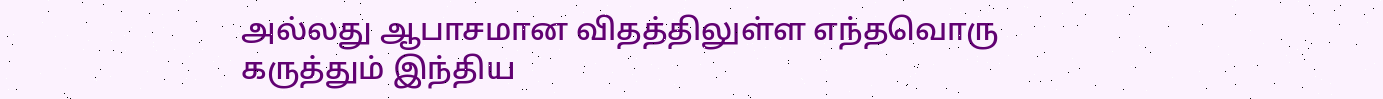அல்லது ஆபாசமான விதத்திலுள்ள எந்தவொரு கருத்தும் இந்திய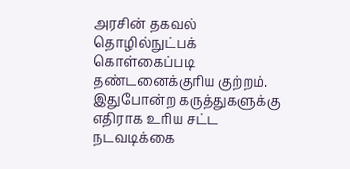அரசின் தகவல் தொழில்நுட்பக் கொள்கைப்படி தண்டனைக்குரிய குற்றம். இதுபோன்ற கருத்துகளுக்கு எதிராக உரிய சட்ட நடவடிக்கை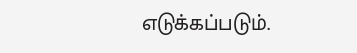எடுக்கப்படும்.